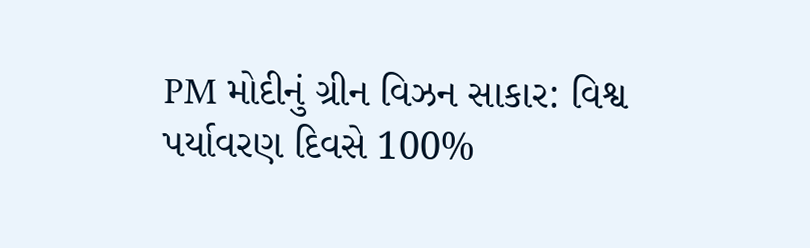PM મોદીનું ગ્રીન વિઝન સાકાર: વિશ્વ પર્યાવરણ દિવસે 100%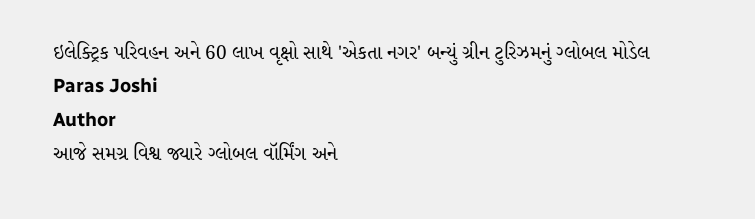ઇલેક્ટ્રિક પરિવહન અને 60 લાખ વૃક્ષો સાથે 'એકતા નગર' બન્યું ગ્રીન ટુરિઝમનું ગ્લોબલ મોડેલ
Paras Joshi
Author
આજે સમગ્ર વિશ્વ જ્યારે ગ્લોબલ વૉર્મિંગ અને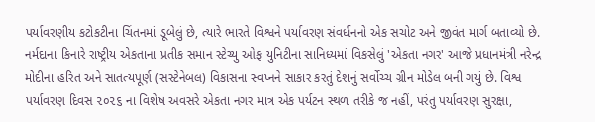પર્યાવરણીય કટોકટીના ચિંતનમાં ડૂબેલું છે, ત્યારે ભારતે વિશ્વને પર્યાવરણ સંવર્ધનનો એક સચોટ અને જીવંત માર્ગ બતાવ્યો છે. નર્મદાના કિનારે રાષ્ટ્રીય એકતાના પ્રતીક સમાન સ્ટેચ્યુ ઓફ યુનિટીના સાનિધ્યમાં વિકસેલું 'એકતા નગર' આજે પ્રધાનમંત્રી નરેન્દ્ર મોદીના હરિત અને સાતત્યપૂર્ણ (સસ્ટેનેબલ) વિકાસના સ્વપ્નને સાકાર કરતું દેશનું સર્વોચ્ચ ગ્રીન મોડેલ બની ગયું છે. વિશ્વ પર્યાવરણ દિવસ ૨૦૨૬ ના વિશેષ અવસરે એકતા નગર માત્ર એક પર્યટન સ્થળ તરીકે જ નહીં, પરંતુ પર્યાવરણ સુરક્ષા,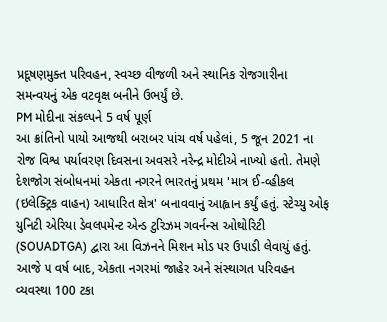પ્રદૂષણમુક્ત પરિવહન, સ્વચ્છ વીજળી અને સ્થાનિક રોજગારીના સમન્વયનું એક વટવૃક્ષ બનીને ઉભર્યું છે.
PM મોદીના સંકલ્પને 5 વર્ષ પૂર્ણ
આ ક્રાંતિનો પાયો આજથી બરાબર પાંચ વર્ષ પહેલાં, 5 જૂન 2021 ના રોજ વિશ્વ પર્યાવરણ દિવસના અવસરે નરેન્દ્ર મોદીએ નાખ્યો હતો. તેમણે દેશજોગ સંબોધનમાં એકતા નગરને ભારતનું પ્રથમ 'માત્ર ઈ-વ્હીકલ (ઇલેક્ટ્રિક વાહન) આધારિત ક્ષેત્ર' બનાવવાનું આહ્વાન કર્યું હતું. સ્ટેચ્યુ ઓફ યુનિટી એરિયા ડેવલપમેન્ટ એન્ડ ટુરિઝમ ગવર્નન્સ ઓથોરિટી (SOUADTGA) દ્વારા આ વિઝનને મિશન મોડ પર ઉપાડી લેવાયું હતું. આજે ૫ વર્ષ બાદ, એકતા નગરમાં જાહેર અને સંસ્થાગત પરિવહન વ્યવસ્થા 100 ટકા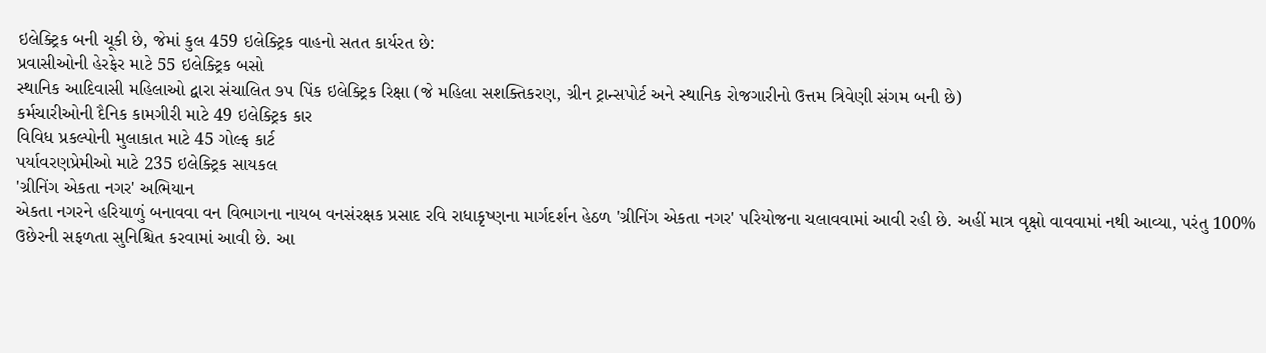ઇલેક્ટ્રિક બની ચૂકી છે, જેમાં કુલ 459 ઇલેક્ટ્રિક વાહનો સતત કાર્યરત છે:
પ્રવાસીઓની હેરફેર માટે 55 ઇલેક્ટ્રિક બસો
સ્થાનિક આદિવાસી મહિલાઓ દ્વારા સંચાલિત ૭૫ પિંક ઇલેક્ટ્રિક રિક્ષા (જે મહિલા સશક્તિકરણ, ગ્રીન ટ્રાન્સપોર્ટ અને સ્થાનિક રોજગારીનો ઉત્તમ ત્રિવેણી સંગમ બની છે)
કર્મચારીઓની દૈનિક કામગીરી માટે 49 ઇલેક્ટ્રિક કાર
વિવિધ પ્રકલ્પોની મુલાકાત માટે 45 ગોલ્ફ કાર્ટ
પર્યાવરણપ્રેમીઓ માટે 235 ઇલેક્ટ્રિક સાયકલ
'ગ્રીનિંગ એકતા નગર' અભિયાન
એકતા નગરને હરિયાળું બનાવવા વન વિભાગના નાયબ વનસંરક્ષક પ્રસાદ રવિ રાધાકૃષ્ણના માર્ગદર્શન હેઠળ 'ગ્રીનિંગ એકતા નગર' પરિયોજના ચલાવવામાં આવી રહી છે. અહીં માત્ર વૃક્ષો વાવવામાં નથી આવ્યા, પરંતુ 100% ઉછેરની સફળતા સુનિશ્ચિત કરવામાં આવી છે. આ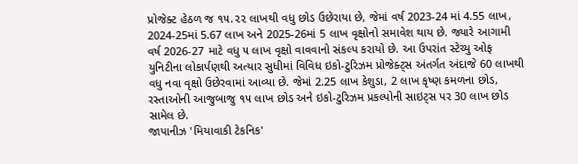પ્રોજેક્ટ હેઠળ જ ૧૫.૨૨ લાખથી વધુ છોડ ઉછેરાયા છે, જેમાં વર્ષ 2023-24 માં 4.55 લાખ, 2024-25માં 5.67 લાખ અને 2025-26માં 5 લાખ વૃક્ષોનો સમાવેશ થાય છે. જ્યારે આગામી વર્ષ 2026-27 માટે વધુ ૫ લાખ વૃક્ષો વાવવાનો સંકલ્પ કરાયો છે. આ ઉપરાંત સ્ટેચ્યુ ઓફ યુનિટીના લોકાર્પણથી અત્યાર સુધીમાં વિવિધ ઇકો-ટુરિઝમ પ્રોજેક્ટ્સ અંતર્ગત અંદાજે 60 લાખથી વધુ નવા વૃક્ષો ઉછેરવામાં આવ્યા છે. જેમાં 2.25 લાખ કેશુડા, 2 લાખ કૃષ્ણ કમળના છોડ, રસ્તાઓની આજુબાજુ ૧૫ લાખ છોડ અને ઇકો-ટુરિઝમ પ્રકલ્પોની સાઇટ્સ પર 30 લાખ છોડ સામેલ છે.
જાપાનીઝ 'મિયાવાકી ટેકનિક'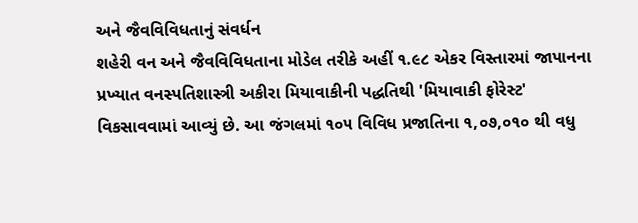અને જૈવવિવિધતાનું સંવર્ધન
શહેરી વન અને જૈવવિવિધતાના મોડેલ તરીકે અહીં ૧.૯૮ એકર વિસ્તારમાં જાપાનના પ્રખ્યાત વનસ્પતિશાસ્ત્રી અકીરા મિયાવાકીની પદ્ધતિથી 'મિયાવાકી ફોરેસ્ટ' વિકસાવવામાં આવ્યું છે. આ જંગલમાં ૧૦૫ વિવિધ પ્રજાતિના ૧,૦૭,૦૧૦ થી વધુ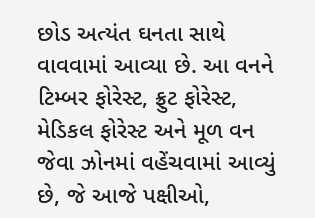છોડ અત્યંત ઘનતા સાથે વાવવામાં આવ્યા છે. આ વનને ટિમ્બર ફોરેસ્ટ, ફ્રુટ ફોરેસ્ટ, મેડિકલ ફોરેસ્ટ અને મૂળ વન જેવા ઝોનમાં વહેંચવામાં આવ્યું છે, જે આજે પક્ષીઓ,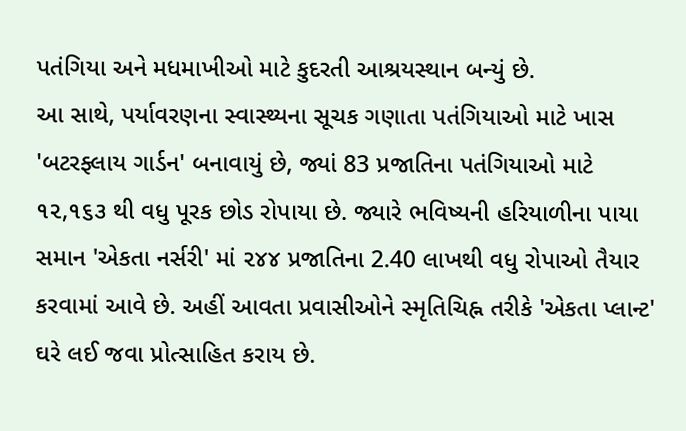પતંગિયા અને મધમાખીઓ માટે કુદરતી આશ્રયસ્થાન બન્યું છે.
આ સાથે, પર્યાવરણના સ્વાસ્થ્યના સૂચક ગણાતા પતંગિયાઓ માટે ખાસ 'બટરફ્લાય ગાર્ડન' બનાવાયું છે, જ્યાં 83 પ્રજાતિના પતંગિયાઓ માટે ૧૨,૧૬૩ થી વધુ પૂરક છોડ રોપાયા છે. જ્યારે ભવિષ્યની હરિયાળીના પાયા સમાન 'એકતા નર્સરી' માં ૨૪૪ પ્રજાતિના 2.40 લાખથી વધુ રોપાઓ તૈયાર કરવામાં આવે છે. અહીં આવતા પ્રવાસીઓને સ્મૃતિચિહ્ન તરીકે 'એકતા પ્લાન્ટ' ઘરે લઈ જવા પ્રોત્સાહિત કરાય છે.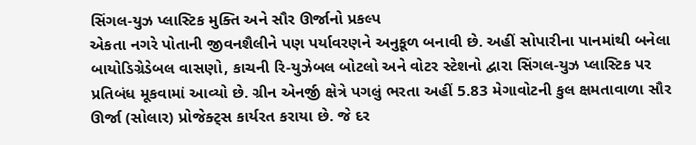સિંગલ-યુઝ પ્લાસ્ટિક મુક્તિ અને સૌર ઊર્જાનો પ્રકલ્પ
એકતા નગરે પોતાની જીવનશૈલીને પણ પર્યાવરણને અનુકૂળ બનાવી છે. અહીં સોપારીના પાનમાંથી બનેલા બાયોડિગ્રેડેબલ વાસણો, કાચની રિ-યુઝેબલ બોટલો અને વોટર સ્ટેશનો દ્વારા સિંગલ-યુઝ પ્લાસ્ટિક પર પ્રતિબંધ મૂકવામાં આવ્યો છે. ગ્રીન એનર્જી ક્ષેત્રે પગલું ભરતા અહીં 5.83 મેગાવોટની કુલ ક્ષમતાવાળા સૌર ઊર્જા (સોલાર) પ્રોજેક્ટ્સ કાર્યરત કરાયા છે. જે દર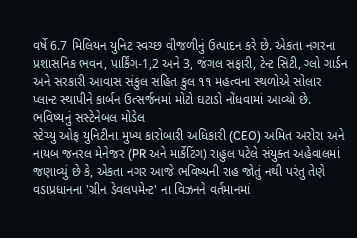વર્ષે 6.7 મિલિયન યુનિટ સ્વચ્છ વીજળીનું ઉત્પાદન કરે છે. એકતા નગરના પ્રશાસનિક ભવન, પાર્કિંગ-1,2 અને 3, જંગલ સફારી, ટેન્ટ સિટી, ગ્લો ગાર્ડન અને સરકારી આવાસ સંકુલ સહિત કુલ ૧૧ મહત્વના સ્થળોએ સોલાર પ્લાન્ટ સ્થાપીને કાર્બન ઉત્સર્જનમાં મોટો ઘટાડો નોંધવામાં આવ્યો છે.
ભવિષ્યનું સસ્ટેનેબલ મોડેલ
સ્ટેચ્યુ ઓફ યુનિટીના મુખ્ય કારોબારી અધિકારી (CEO) અમિત અરોરા અને નાયબ જનરલ મેનેજર (PR અને માર્કેટિંગ) રાહુલ પટેલે સંયુક્ત અહેવાલમાં જણાવ્યું છે કે, એકતા નગર આજે ભવિષ્યની રાહ જોતું નથી પરંતુ તેણે વડાપ્રધાનના 'ગ્રીન ડેવલપમેન્ટ' ના વિઝનને વર્તમાનમાં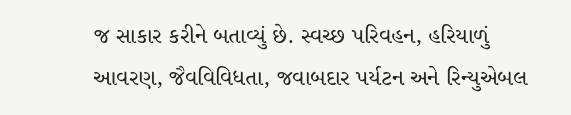જ સાકાર કરીને બતાવ્યું છે. સ્વચ્છ પરિવહન, હરિયાળું આવરણ, જૈવવિવિધતા, જવાબદાર પર્યટન અને રિન્યુએબલ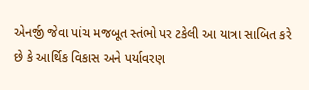એનર્જી જેવા પાંચ મજબૂત સ્તંભો પર ટકેલી આ યાત્રા સાબિત કરે છે કે આર્થિક વિકાસ અને પર્યાવરણ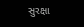સુરક્ષા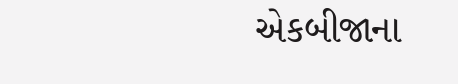એકબીજાના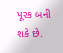પૂરક બની શકે છે.